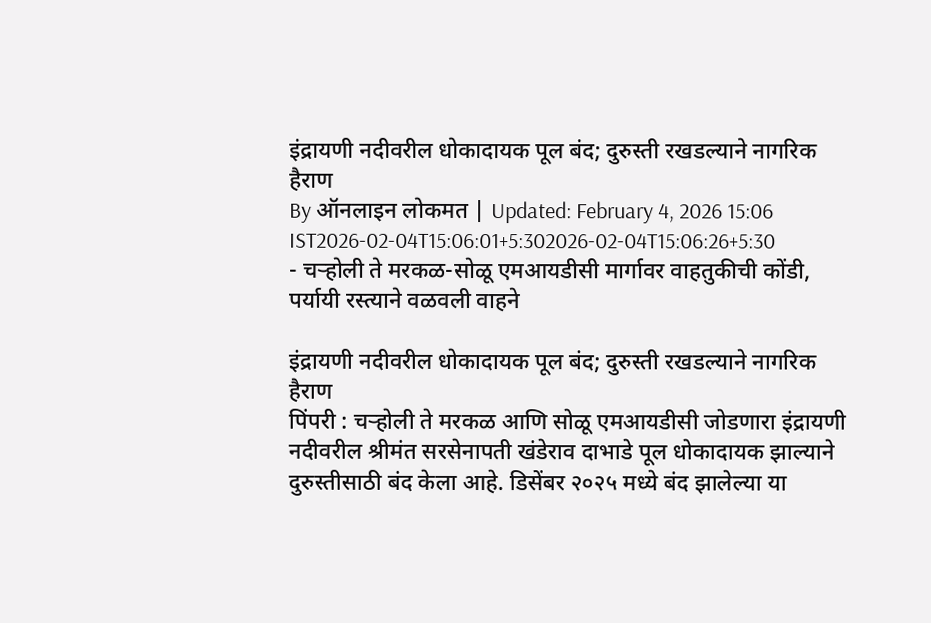इंद्रायणी नदीवरील धोकादायक पूल बंद; दुरुस्ती रखडल्याने नागरिक हैराण
By ऑनलाइन लोकमत | Updated: February 4, 2026 15:06 IST2026-02-04T15:06:01+5:302026-02-04T15:06:26+5:30
- चऱ्होली ते मरकळ-सोळू एमआयडीसी मार्गावर वाहतुकीची कोंडी, पर्यायी रस्त्याने वळवली वाहने

इंद्रायणी नदीवरील धोकादायक पूल बंद; दुरुस्ती रखडल्याने नागरिक हैराण
पिंपरी : चऱ्होली ते मरकळ आणि सोळू एमआयडीसी जोडणारा इंद्रायणी नदीवरील श्रीमंत सरसेनापती खंडेराव दाभाडे पूल धोकादायक झाल्याने दुरुस्तीसाठी बंद केला आहे. डिसेंबर २०२५ मध्ये बंद झालेल्या या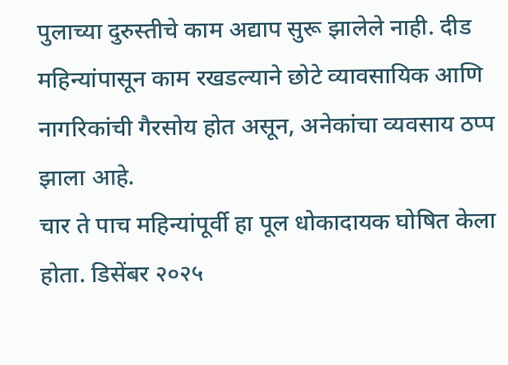पुलाच्या दुरुस्तीचे काम अद्याप सुरू झालेले नाही. दीड महिन्यांपासून काम रखडल्याने छोटे व्यावसायिक आणि नागरिकांची गैरसोय होत असून, अनेकांचा व्यवसाय ठप्प झाला आहे.
चार ते पाच महिन्यांपूर्वी हा पूल धोकादायक घोषित केला होता. डिसेंबर २०२५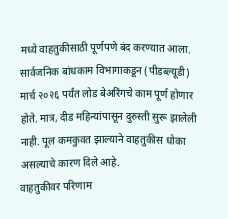मध्ये वाहतुकीसाठी पूर्णपणे बंद करण्यात आला. सार्वजनिक बांधकाम विभागाकडून (पीडब्ल्यूडी) मार्च २०२६ पर्यंत लोड बेअरिंगचे काम पूर्ण होणार होते. मात्र, दीड महिन्यांपासून दुरुस्ती सुरू झालेली नाही. पूल कमकुवत झाल्याने वाहतुकीस धोका असल्याचे कारण दिले आहे.
वाहतुकीवर परिणाम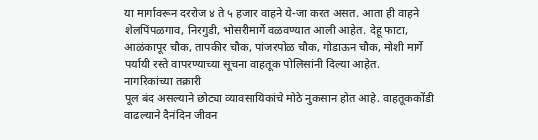या मार्गावरून दररोज ४ ते ५ हजार वाहने ये-जा करत असत. आता ही वाहने शेलपिंपळगाव, निरगुडी, भोसरीमार्गे वळवण्यात आली आहेत. देहू फाटा, आळंकापूर चौक, तापकीर चौक, पांजरपोळ चौक, गोडाऊन चौक, मोशी मार्गे पर्यायी रस्ते वापरण्याच्या सूचना वाहतूक पोलिसांनी दिल्या आहेत.
नागरिकांच्या तक्रारी
पूल बंद असल्याने छोट्या व्यावसायिकांचे मोठे नुकसान होत आहे. वाहतूककोंडी वाढल्याने दैनंदिन जीवन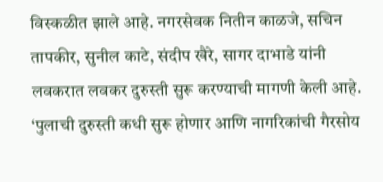विस्कळीत झाले आहे. नगरसेवक नितीन काळजे, सचिन तापकीर, सुनील काटे, संदीप खैरे, सागर दाभाडे यांनी लवकरात लवकर दुरुस्ती सुरू करण्याची मागणी केली आहे. ‘पुलाची दुरुस्ती कधी सुरू होणार आणि नागरिकांची गैरसोय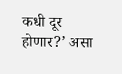कधी दूर होणार?’ असा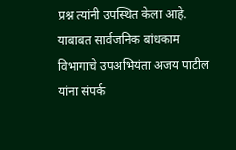प्रश्न त्यांनी उपस्थित केला आहे. याबाबत सार्वजनिक बांधकाम विभागाचे उपअभियंता अजय पाटील यांना संपर्क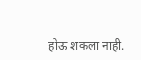होऊ शकला नाही.